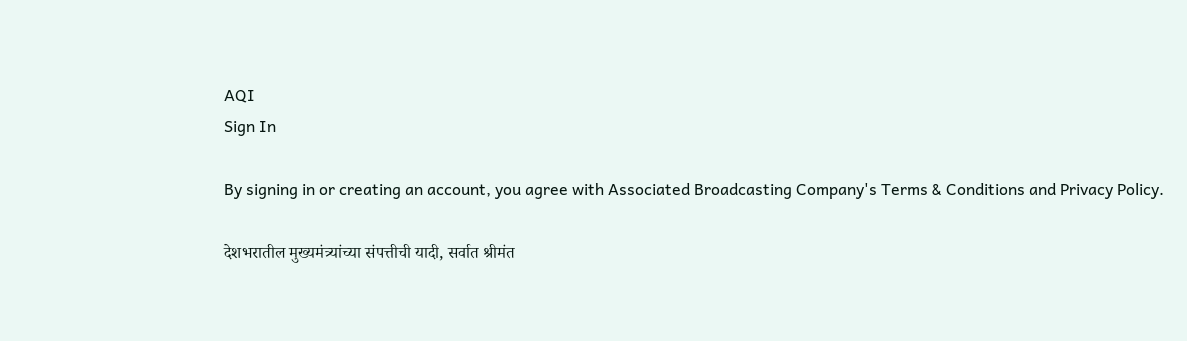AQI
Sign In

By signing in or creating an account, you agree with Associated Broadcasting Company's Terms & Conditions and Privacy Policy.

देशभरातील मुख्यमंत्र्यांच्या संपत्तीची यादी, सर्वात श्रीमंत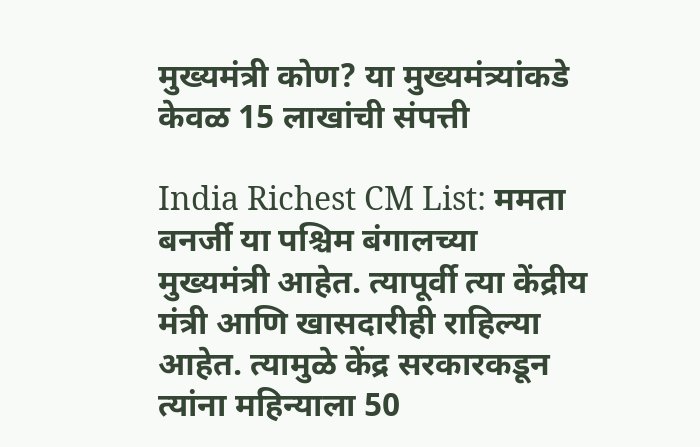मुख्यमंत्री कोण? या मुख्यमंत्र्यांकडे केवळ 15 लाखांची संपत्ती

India Richest CM List: ममता बनर्जी या पश्चिम बंगालच्या मुख्यमंत्री आहेत. त्यापूर्वी त्या केंद्रीय मंत्री आणि खासदारीही राहिल्या आहेत. त्यामुळे केंद्र सरकारकडून त्यांना महिन्याला 50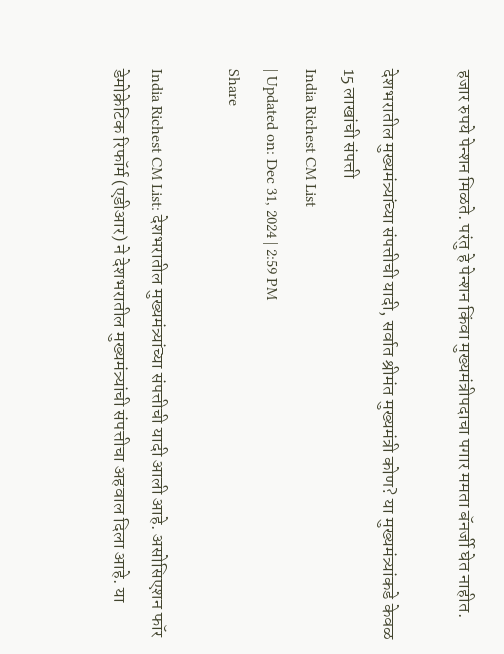हजार रुपये पेन्शन मिळते. परंतु हे पेन्शन किंवा मुख्यमंत्रीपदाचा पगार ममता बॅनर्जी घेत नाहीत.

देशभरातील मुख्यमंत्र्यांच्या संपत्तीची यादी, सर्वात श्रीमंत मुख्यमंत्री कोण? या मुख्यमंत्र्यांकडे केवळ 15 लाखांची संपत्ती
India Richest CM List
| Updated on: Dec 31, 2024 | 2:59 PM
Share

India Richest CM List: देशभरातील मुख्यमंत्र्यांच्या संपत्तीची यादी आली आहे. असोसिएशन फॉर डेमोक्रेटिक रिफॉर्म (एडीआर) ने देशभरातील मुख्यमंत्र्यांची संपत्तीचा अहवाल दिला आहे. या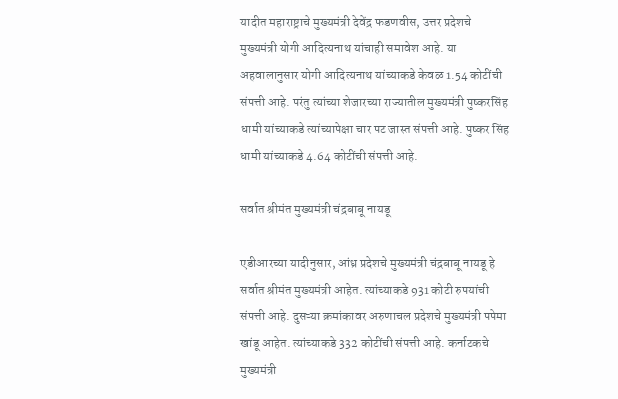यादीत महाराष्ट्राचे मुख्यमंत्री देवेंद्र फडणवीस, उत्तर प्रदेशचे मुख्यमंत्री योगी आदित्यनाथ यांचाही समावेश आहे. या अहवालानुसार योगी आदित्यनाथ यांच्याकडे केवळ 1.54 कोटींची संपत्ती आहे. परंतु त्यांच्या शेजारच्या राज्यातील मुख्यमंत्री पुष्करसिंह धामी यांच्याकडे त्यांच्यापेक्षा चार पट जास्त संपत्ती आहे. पुष्कर सिंह धामी यांच्याकडे 4.64 कोटींची संपत्ती आहे.

सर्वात श्रीमंत मुख्यमंत्री चंद्रबाबू नायडू

एडीआरच्या यादीनुसार, आंध्र प्रदेशचे मुख्यमंत्री चंद्रबाबू नायडू हे सर्वात श्रीमंत मुख्यमंत्री आहेत. त्यांच्याकडे 931 कोटी रुपयांची संपत्ती आहे. दुसऱ्या क्रमांकावर अरुणाचल प्रदेशचे मुख्यमंत्री पपेमा खांडू आहेत. त्यांच्याकडे 332 कोटींची संपत्ती आहे. कर्नाटकचे मुख्यमंत्री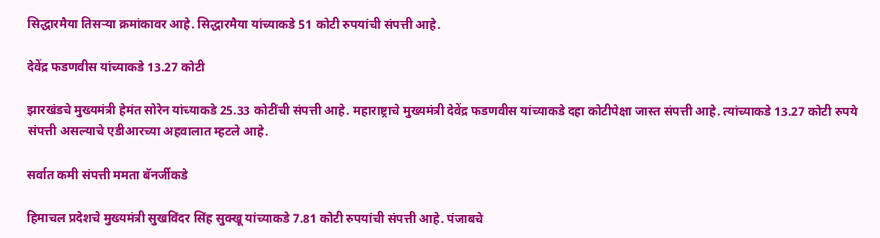सिद्धारमैया तिसऱ्या क्रमांकावर आहे. सिद्धारमैया यांच्याकडे 51 कोटी रुपयांची संपत्ती आहे.

देवेंद्र फडणवीस यांच्याकडे 13.27 कोटी

झारखंडचे मुख्यमंत्री हेमंत सोरेन यांच्याकडे 25.33 कोटींची संपत्ती आहे. महाराष्ट्राचे मुख्यमंत्री देवेंद्र फडणवीस यांच्याकडे दहा कोटीपेक्षा जास्त संपत्ती आहे. त्यांच्याकडे 13.27 कोटी रुपये संपत्ती असल्याचे एडीआरच्या अहवालात म्हटले आहे.

सर्वात कमी संपत्ती ममता बॅनर्जीकडे

हिमाचल प्रदेशचे मुख्यमंत्री सुखविंदर सिंह सुक्खू यांच्याकडे 7.81 कोटी रुपयांची संपत्ती आहे. पंजाबचे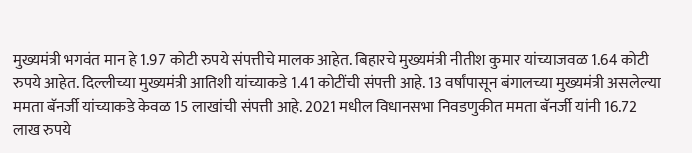मुख्यमंत्री भगवंत मान हे 1.97 कोटी रुपये संपत्तीचे मालक आहेत. बिहारचे मुख्यमंत्री नीतीश कुमार यांच्याजवळ 1.64 कोटी रुपये आहेत. दिल्लीच्या मुख्यमंत्री आतिशी यांच्याकडे 1.41 कोटींची संपत्ती आहे. 13 वर्षांपासून बंगालच्या मुख्यमंत्री असलेल्या ममता बॅनर्जी यांच्याकडे केवळ 15 लाखांची संपत्ती आहे. 2021 मधील विधानसभा निवडणुकीत ममता बॅनर्जी यांनी 16.72 लाख रुपये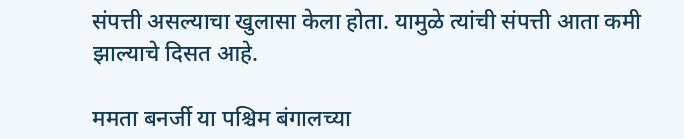संपत्ती असल्याचा खुलासा केला होता. यामुळे त्यांची संपत्ती आता कमी झाल्याचे दिसत आहे.

ममता बनर्जी या पश्चिम बंगालच्या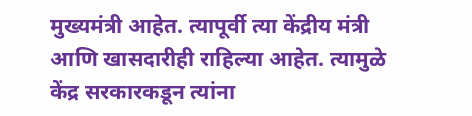मुख्यमंत्री आहेत. त्यापूर्वी त्या केंद्रीय मंत्री आणि खासदारीही राहिल्या आहेत. त्यामुळे केंद्र सरकारकडून त्यांना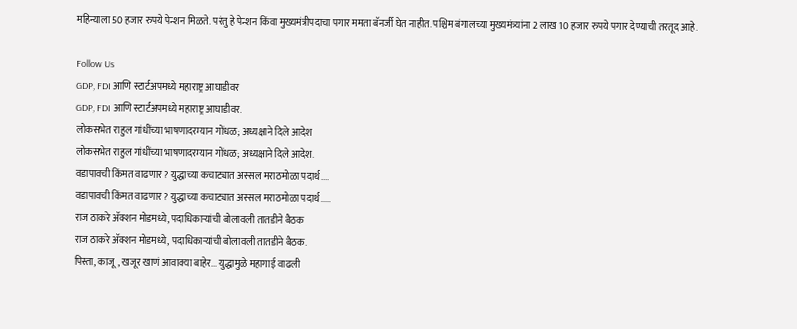महिन्याला 50 हजार रुपये पेन्शन मिळते. परंतु हे पेन्शन किंवा मुख्यमंत्रीपदाचा पगार ममता बॅनर्जी घेत नाहीत. पश्चिम बंगालच्या मुख्यमंत्र्यांना 2 लाख 10 हजार रुपये पगार देण्याची तरतूद आहे.

Follow Us
GDP, FDI आणि स्टार्टअपमध्ये महाराष्ट्र आघाडीवर
GDP, FDI आणि स्टार्टअपमध्ये महाराष्ट्र आघाडीवर.
लोकसभेत राहुल गांधींच्या भाषणादरम्यान गोंधळ; अध्यक्षाने दिले आदेश
लोकसभेत राहुल गांधींच्या भाषणादरम्यान गोंधळ; अध्यक्षाने दिले आदेश.
वडापावची किंमत वाढणार? युद्धाच्या कचाट्यात अस्सल मराठमोळा पदार्थ....
वडापावची किंमत वाढणार? युद्धाच्या कचाट्यात अस्सल मराठमोळा पदार्थ.....
राज ठाकरे अ‍ॅक्शन मोडमध्ये, पदाधिकाऱ्यांची बोलावली तातडीने बैठक
राज ठाकरे अ‍ॅक्शन मोडमध्ये, पदाधिकाऱ्यांची बोलावली तातडीने बैठक.
पिस्ता, काजू, खजूर खाणं आवाक्या बाहेर... युद्धामुळे महागाई वाढली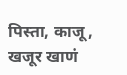पिस्ता, काजू, खजूर खाणं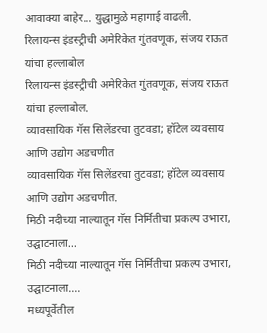आवाक्या बाहेर... युद्धामुळे महागाई वाढली.
रिलायन्स इंडस्ट्रीची अमेरिकेत गुंतवणूक, संजय राऊत यांचा हल्लाबोल
रिलायन्स इंडस्ट्रीची अमेरिकेत गुंतवणूक, संजय राऊत यांचा हल्लाबोल.
व्यावसायिक गॅस सिलेंडरचा तुटवडा; हॉटेल व्यवसाय आणि उद्योग अडचणीत
व्यावसायिक गॅस सिलेंडरचा तुटवडा; हॉटेल व्यवसाय आणि उद्योग अडचणीत.
मिठी नदीच्या नाल्यातून गॅस निर्मितीचा प्रकल्प उभारा, उद्घाटनाला...
मिठी नदीच्या नाल्यातून गॅस निर्मितीचा प्रकल्प उभारा, उद्घाटनाला....
मध्यपूर्वेतील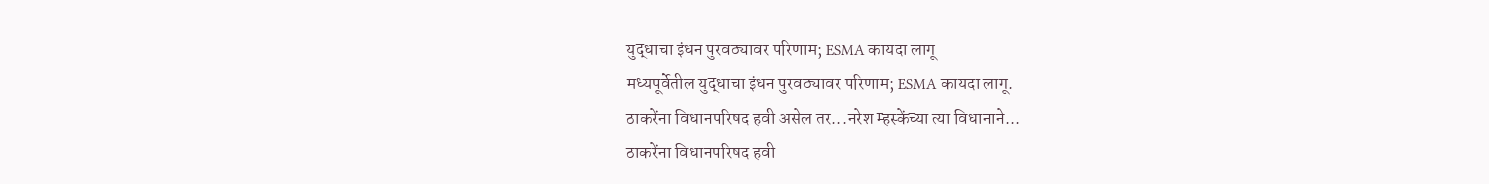युद्धाचा इंधन पुरवठ्यावर परिणाम; ESMA कायदा लागू
मध्यपूर्वेतील युद्धाचा इंधन पुरवठ्यावर परिणाम; ESMA कायदा लागू.
ठाकरेंना विधानपरिषद हवी असेल तर...नरेश म्हस्केंच्या त्या विधानाने...
ठाकरेंना विधानपरिषद हवी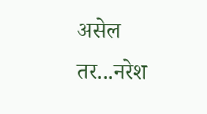असेल तर...नरेश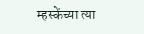म्हस्केंच्या त्या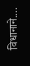विधानाने....